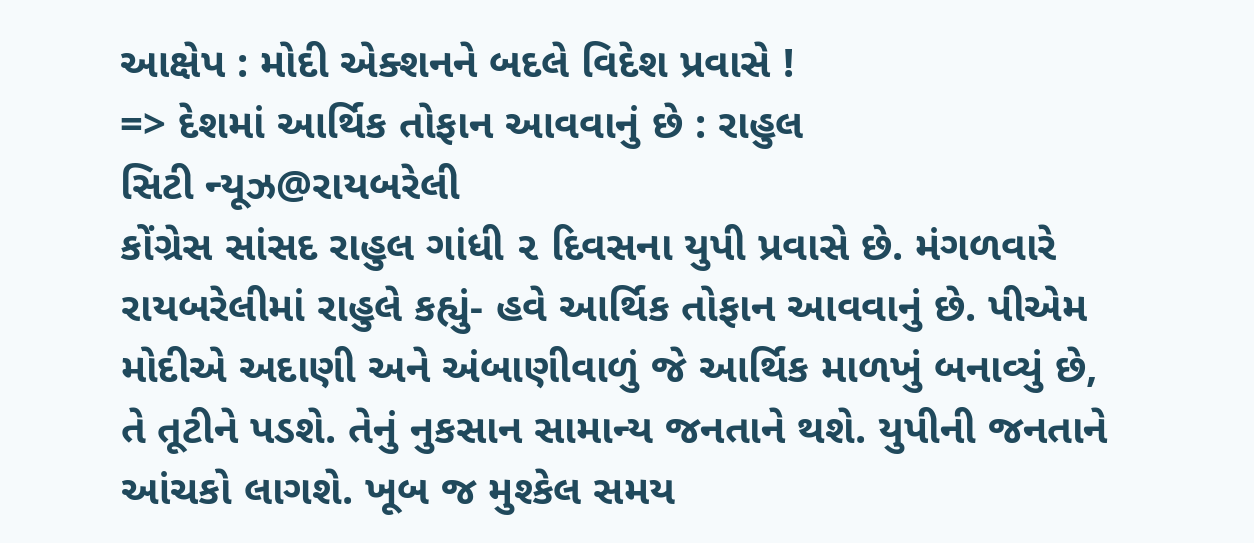આક્ષેપ : મોદી એક્શનને બદલે વિદેશ પ્રવાસે !
=> દેશમાં આર્થિક તોફાન આવવાનું છે : રાહુલ
સિટી ન્યૂઝ@રાયબરેલી
કોંગ્રેસ સાંસદ રાહુલ ગાંધી ૨ દિવસના યુપી પ્રવાસે છે. મંગળવારે રાયબરેલીમાં રાહુલે કહ્યું- હવે આર્થિક તોફાન આવવાનું છે. પીએમ મોદીએ અદાણી અને અંબાણીવાળું જે આર્થિક માળખું બનાવ્યું છે, તે તૂટીને પડશે. તેનું નુકસાન સામાન્ય જનતાને થશે. યુપીની જનતાને આંચકો લાગશે. ખૂબ જ મુશ્કેલ સમય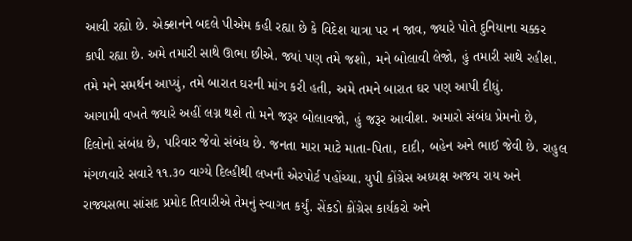આવી રહ્યો છે. એક્શનને બદલે પીએમ કહી રહ્યા છે કે વિદેશ યાત્રા પર ન જાવ, જ્યારે પોતે દુનિયાના ચક્કર કાપી રહ્યા છે. અમે તમારી સાથે ઊભા છીએ. જ્યાં પણ તમે જશો, મને બોલાવી લેજો, હું તમારી સાથે રહીશ. તમે મને સમર્થન આપ્યું, તમે બારાત ઘરની માંગ કરી હતી, અમે તમને બારાત ઘર પણ આપી દીધું.
આગામી વખતે જ્યારે અહીં લગ્ન થશે તો મને જરૂર બોલાવજો, હું જરૂર આવીશ. અમારો સંબંધ પ્રેમનો છે, દિલોનો સંબંધ છે, પરિવાર જેવો સંબંધ છે. જનતા મારા માટે માતા-પિતા, દાદી, બહેન અને ભાઈ જેવી છે. રાહુલ મંગળવારે સવારે ૧૧.૩૦ વાગ્યે દિલ્હીથી લખનૌ એરપોર્ટ પહોંચ્યા. યુપી કોંગ્રેસ અધ્યક્ષ અજય રાય અને રાજ્યસભા સાંસદ પ્રમોદ તિવારીએ તેમનું સ્વાગત કર્યું. સેંકડો કોંગ્રેસ કાર્યકરો અને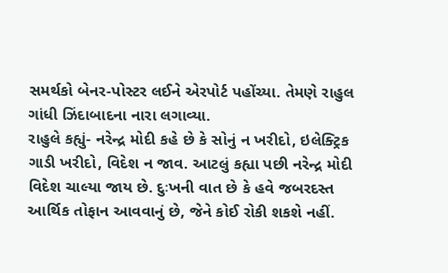સમર્થકો બેનર-પોસ્ટર લઈને એરપોર્ટ પહોંચ્યા. તેમણે રાહુલ ગાંધી ઝિંદાબાદના નારા લગાવ્યા.
રાહુલે કહ્યું- નરેન્દ્ર મોદી કહે છે કે સોનું ન ખરીદો, ઇલેક્ટ્રિક ગાડી ખરીદો, વિદેશ ન જાવ. આટલું કહ્યા પછી નરેન્દ્ર મોદી વિદેશ ચાલ્યા જાય છે. દુઃખની વાત છે કે હવે જબરદસ્ત આર્થિક તોફાન આવવાનું છે, જેને કોઈ રોકી શકશે નહીં.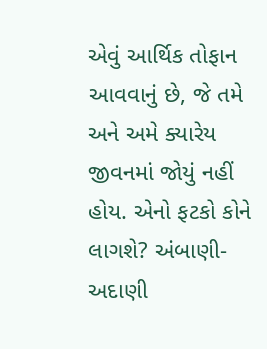એવું આર્થિક તોફાન આવવાનું છે, જે તમે અને અમે ક્યારેય જીવનમાં જોયું નહીં હોય. એનો ફટકો કોને લાગશે? અંબાણી-અદાણી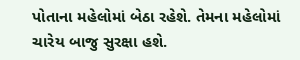પોતાના મહેલોમાં બેઠા રહેશે. તેમના મહેલોમાં ચારેય બાજુ સુરક્ષા હશે.